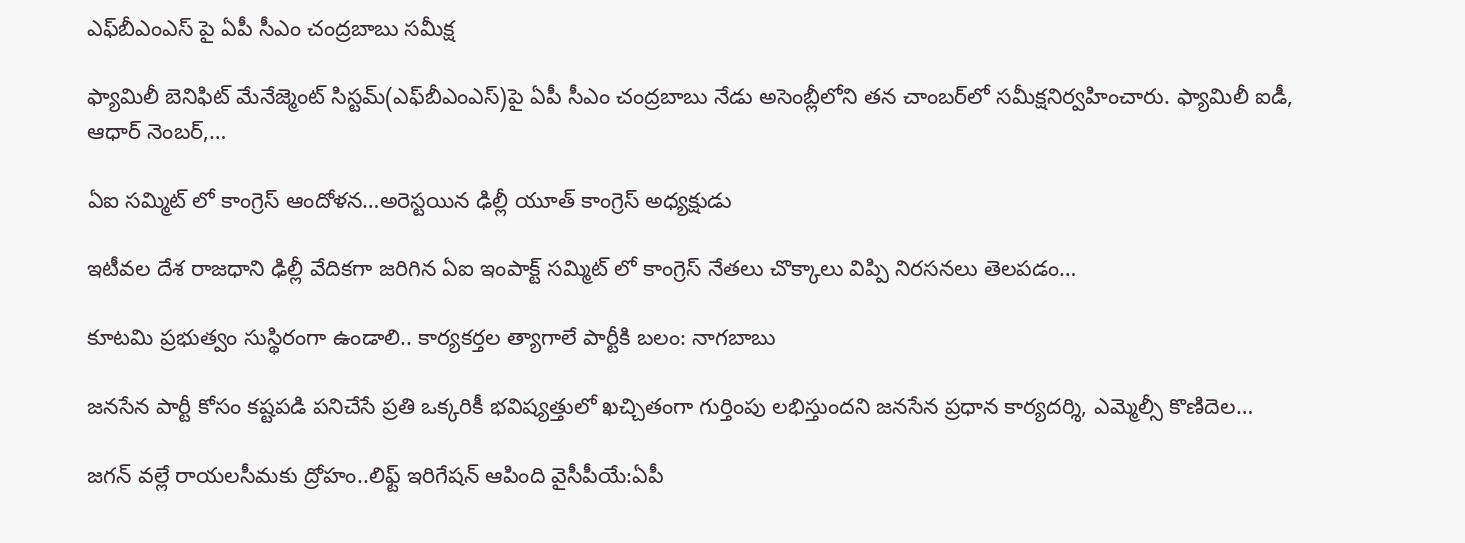ఎఫ్‌బీఎంఎస్ పై ఏపీ సీఎం చంద్రబాబు సమీక్ష

ఫ్యామిలీ బెనిఫిట్ మేనేజ్మెంట్ సిస్టమ్(ఎఫ్‌బీఎంఎస్)పై ఏపీ సీఎం చంద్రబాబు నేడు అసెంబ్లీలోని తన చాంబర్‌లో సమీక్షనిర్వహించారు. ఫ్యామిలీ ఐడీ, ఆధార్ నెంబర్,…

ఏఐ సమ్మిట్ లో కాంగ్రెస్ ఆందోళన…అరెస్టయిన ఢిల్లీ యూత్ కాంగ్రెస్ అధ్యక్షుడు

ఇటీవల దేశ రాజధాని ఢిల్లీ వేదికగా జరిగిన ఏఐ ఇంపాక్ట్ సమ్మిట్ లో కాంగ్రెస్ నేతలు చొక్కాలు విప్పి నిరసనలు తెలపడం…

కూటమి ప్రభుత్వం సుస్థిరంగా ఉండాలి.. కార్యకర్తల త్యాగాలే పార్టీకి బలం: నాగబాబు

జనసేన పార్టీ కోసం కష్టపడి పనిచేసే ప్రతి ఒక్కరికీ భవిష్యత్తులో ఖచ్చితంగా గుర్తింపు లభిస్తుందని జనసేన ప్రధాన కార్యదర్శి, ఎమ్మెల్సీ కొణిదెల…

జగన్‌ వల్లే రాయలసీమకు ద్రోహం..లిఫ్ట్ ఇరిగేషన్ ఆపింది వైసీపీయే:ఏపీ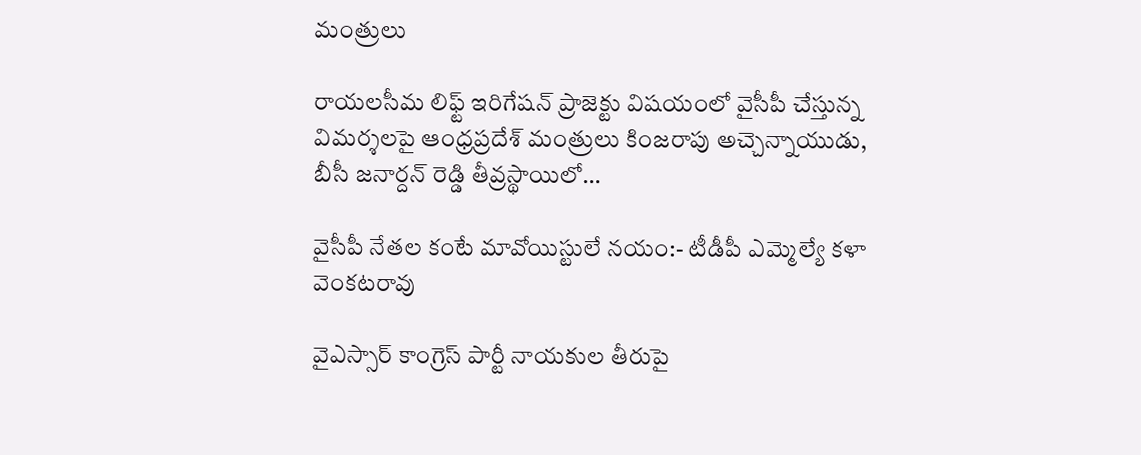మంత్రులు

రాయలసీమ లిఫ్ట్ ఇరిగేషన్ ప్రాజెక్టు విషయంలో వైసీపీ చేస్తున్న విమర్శలపై ఆంధ్రప్రదేశ్ మంత్రులు కింజరాపు అచ్చెన్నాయుడు, బీసీ జనార్దన్ రెడ్డి తీవ్రస్థాయిలో…

వైసీపీ నేతల కంటే మావోయిస్టులే నయం:- టీడీపీ ఎమ్మెల్యే కళా వెంకటరావు

వైఎస్సార్ కాంగ్రెస్ పార్టీ నాయకుల తీరుపై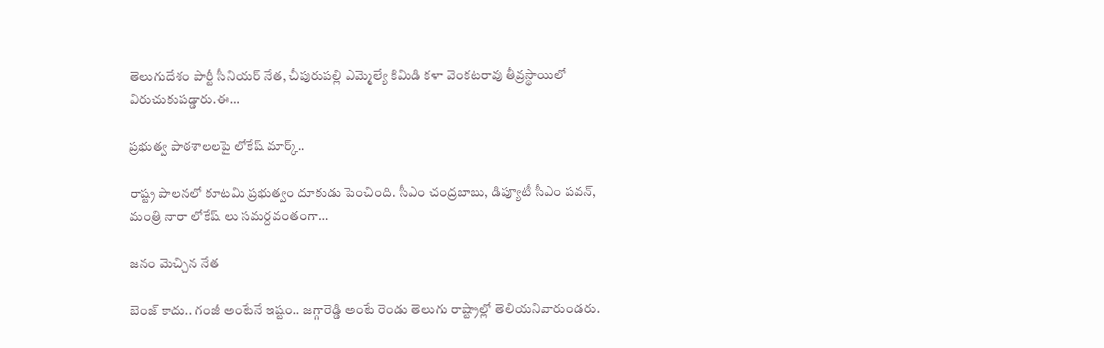తెలుగుదేశం పార్టీ సీనియర్ నేత, చీపురుపల్లి ఎమ్మెల్యే కిమిడి కళా వెంకటరావు తీవ్రస్థాయిలో విరుచుకుపడ్డారు.ఈ…

ప్రభుత్వ పాఠశాలలపై లోకేష్ మార్క్..

రాష్ట్ర పాలనలో కూటమి ప్రభుత్వం దూకుడు పెంచింది. సీఎం చంద్రబాబు, డిప్యూటీ సీఎం పవన్, మంత్రి నారా లోకేష్ లు సమర్దవంతంగా…

జనం మెచ్చిన నేత

బెంజ్ కాదు.. గంజీ అంటేనే ఇష్టం.. జగ్గారెడ్డి అంటే రెండు తెలుగు రాష్ట్రాల్లో తెలియనివారుండరు.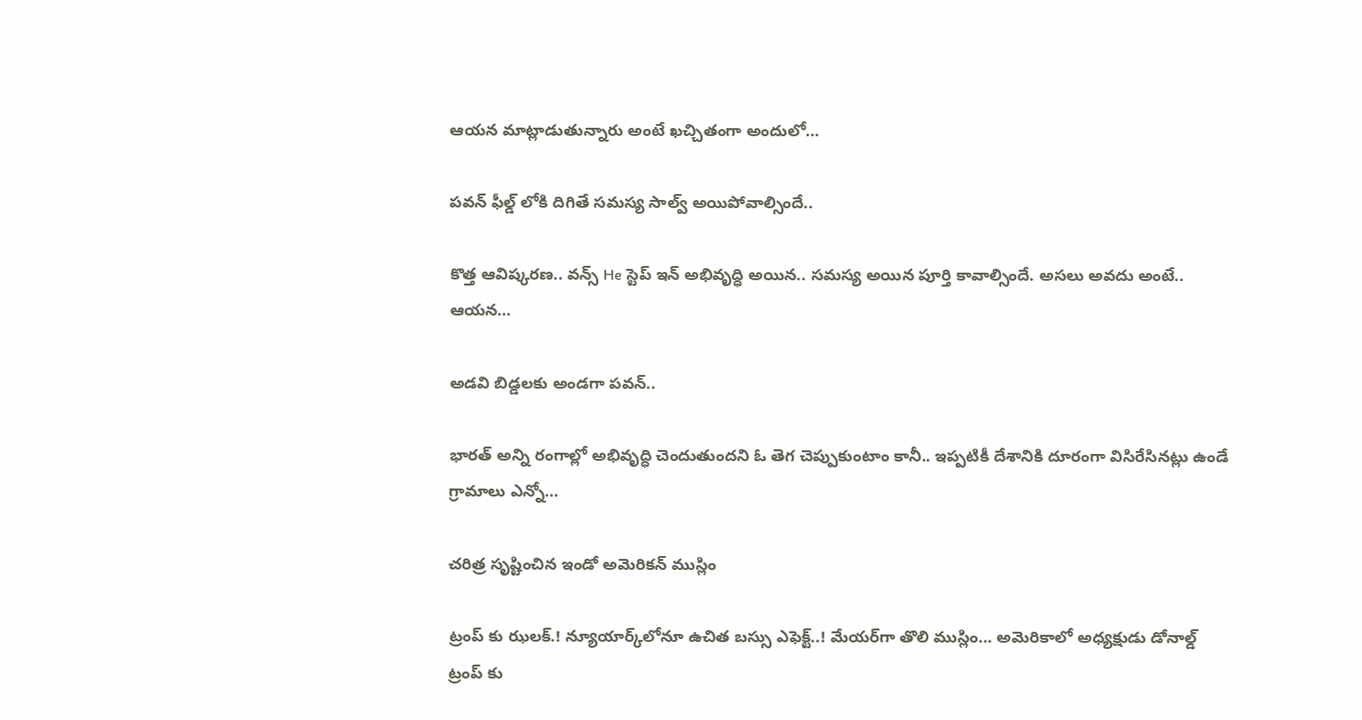ఆయన మాట్లాడుతున్నారు అంటే ఖచ్చితంగా అందులో…

పవన్ ఫీల్డ్ లోకి దిగితే సమస్య సాల్వ్ అయిపోవాల్సిందే..

కొత్త ఆవిష్కరణ.. వన్స్ He స్టెప్ ఇన్ అభివృద్ధి అయిన.. సమస్య అయిన పూర్తి కావాల్సిందే. అసలు అవదు అంటే.. ఆయన…

అడవి బిడ్డలకు అండగా పవన్..

భారత్ అన్ని రంగాల్లో అభివృద్ధి చెందుతుందని ఓ తెగ చెప్పుకుంటాం కానీ.. ఇప్పటికీ దేశానికి దూరంగా విసిరేసినట్లు ఉండే గ్రామాలు ఎన్నో…

చరిత్ర సృష్టించిన ఇండో అమెరికన్ ముస్లిం

ట్రంప్ కు ఝలక్.! న్యూయార్క్‌లోనూ ఉచిత బస్సు ఎఫెక్ట్‌..! మేయర్‌గా తొలి ముస్లిం… అమెరికాలో అధ్యక్షుడు డోనాల్డ్ ట్రంప్ కు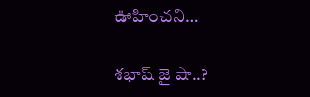ఊహించని…

శభాష్ జై షా..?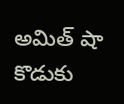అమిత్ షా కొడుకు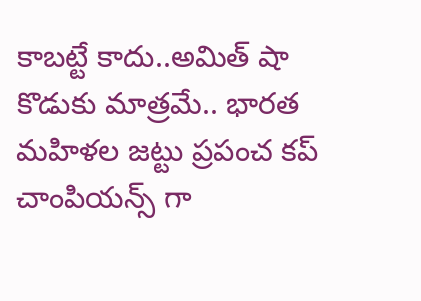కాబట్టే కాదు..అమిత్ షా కొడుకు మాత్రమే.. భారత మహిళల జట్టు ప్రపంచ కప్ చాంపియన్స్ గా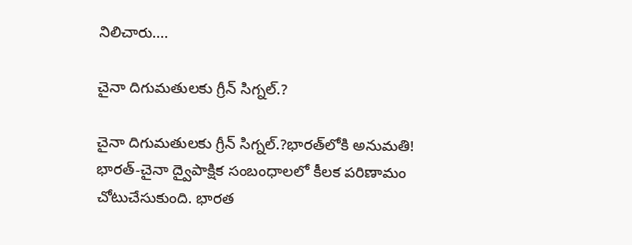నిలిచారు.…

చైనా దిగుమతులకు గ్రీన్‌ సిగ్నల్‌.?

చైనా దిగుమతులకు గ్రీన్‌ సిగ్నల్‌.?భారత్‌లోకి అనుమతి! భారత్-చైనా ద్వైపాక్షిక సంబంధాలలో కీలక పరిణామం చోటుచేసుకుంది. భారత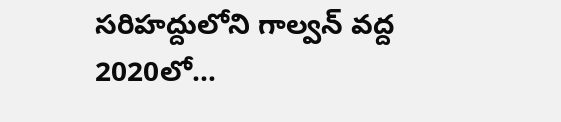సరిహద్దులోని గాల్వన్‌ వద్ద 2020లో…